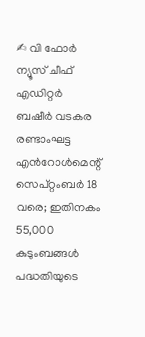✍ വി ഫോർ ന്യൂസ് ചീഫ് എഡിറ്റർ ബഷീർ വടകര
രണ്ടാംഘട്ട എൻറോൾമെന്റ് സെപ്റ്റംബർ 18 വരെ; ഇതിനകം 55,000 കുടുംബങ്ങൾ പദ്ധതിയുടെ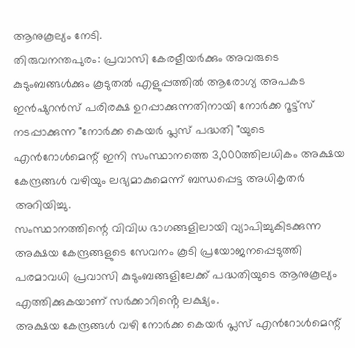ആനുകൂല്യം നേടി.
തിരുവനന്തപുരം: പ്രവാസി കേരളീയർക്കും അവരുടെ കുടുംബങ്ങൾക്കും കൂടുതൽ എളുപ്പത്തിൽ ആരോഗ്യ അപകട ഇൻഷുറൻസ് പരിരക്ഷ ഉറപ്പാക്കുന്നതിനായി നോർക്ക റൂട്ട്സ് നടപ്പാക്കുന്ന "നോർക്ക കെയർ പ്ലസ് പദ്ധതി "യുടെ എൻറോൾമെന്റ് ഇനി സംസ്ഥാനത്തെ 3,000ത്തിലധികം അക്ഷയ കേന്ദ്രങ്ങൾ വഴിയും ലഭ്യമാകുമെന്ന് ബന്ധപ്പെട്ട അധികൃതർ അറിയിച്ചു.
സംസ്ഥാനത്തിന്റെ വിവിധ ഭാഗങ്ങളിലായി വ്യാപിച്ചുകിടക്കുന്ന അക്ഷയ കേന്ദ്രങ്ങളുടെ സേവനം കൂടി പ്രയോജനപ്പെടുത്തി പരമാവധി പ്രവാസി കുടുംബങ്ങളിലേക്ക് പദ്ധതിയുടെ ആനുകൂല്യം എത്തിക്കുകയാണ് സർക്കാറിൻ്റെ ലക്ഷ്യം.
അക്ഷയ കേന്ദ്രങ്ങൾ വഴി നോർക്ക കെയർ പ്ലസ് എൻറോൾമെന്റ്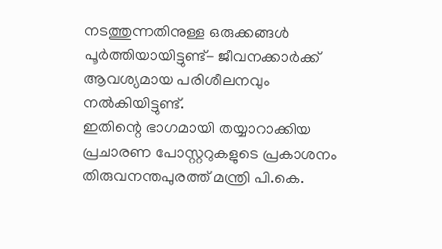നടത്തുന്നതിനുള്ള ഒരുക്കങ്ങൾ പൂർത്തിയായിട്ടുണ്ട്- ജീവനക്കാർക്ക് ആവശ്യമായ പരിശീലനവും നൽകിയിട്ടുണ്ട്.
ഇതിന്റെ ഭാഗമായി തയ്യാറാക്കിയ പ്രചാരണ പോസ്റ്ററുകളുടെ പ്രകാശനം തിരുവനന്തപുരത്ത് മന്ത്രി പി.കെ.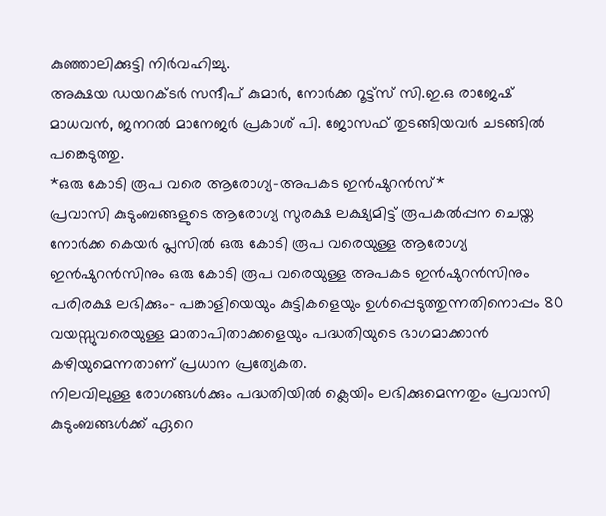കുഞ്ഞാലിക്കുട്ടി നിർവഹിച്ചു.
അക്ഷയ ഡയറക്ടർ സന്ദീപ് കുമാർ, നോർക്ക റൂട്ട്സ് സി.ഇ.ഒ രാജേഷ് മാധവൻ, ജനറൽ മാനേജർ പ്രകാശ് പി. ജോസഫ് തുടങ്ങിയവർ ചടങ്ങിൽ പങ്കെടുത്തു.
*ഒരു കോടി രൂപ വരെ ആരോഗ്യ–അപകട ഇൻഷുറൻസ്*
പ്രവാസി കുടുംബങ്ങളുടെ ആരോഗ്യ സുരക്ഷ ലക്ഷ്യമിട്ട് രൂപകൽപ്പന ചെയ്ത നോർക്ക കെയർ പ്ലസിൽ ഒരു കോടി രൂപ വരെയുള്ള ആരോഗ്യ ഇൻഷുറൻസിനും ഒരു കോടി രൂപ വരെയുള്ള അപകട ഇൻഷുറൻസിനും പരിരക്ഷ ലഭിക്കും- പങ്കാളിയെയും കുട്ടികളെയും ഉൾപ്പെടുത്തുന്നതിനൊപ്പം 80 വയസ്സുവരെയുള്ള മാതാപിതാക്കളെയും പദ്ധതിയുടെ ഭാഗമാക്കാൻ കഴിയുമെന്നതാണ് പ്രധാന പ്രത്യേകത.
നിലവിലുള്ള രോഗങ്ങൾക്കും പദ്ധതിയിൽ ക്ലെയിം ലഭിക്കുമെന്നതും പ്രവാസി കുടുംബങ്ങൾക്ക് ഏറെ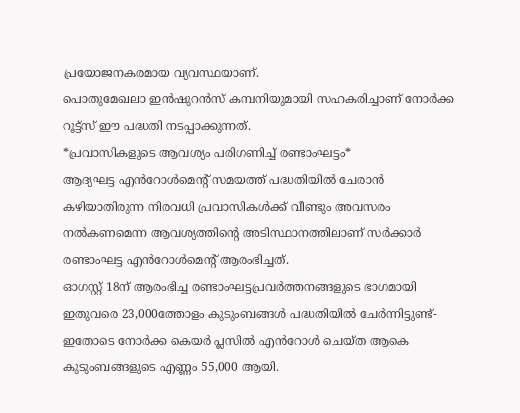പ്രയോജനകരമായ വ്യവസ്ഥയാണ്.
പൊതുമേഖലാ ഇൻഷുറൻസ് കമ്പനിയുമായി സഹകരിച്ചാണ് നോർക്ക റൂട്ട്സ് ഈ പദ്ധതി നടപ്പാക്കുന്നത്.
*പ്രവാസികളുടെ ആവശ്യം പരിഗണിച്ച് രണ്ടാംഘട്ടം*
ആദ്യഘട്ട എൻറോൾമെന്റ് സമയത്ത് പദ്ധതിയിൽ ചേരാൻ കഴിയാതിരുന്ന നിരവധി പ്രവാസികൾക്ക് വീണ്ടും അവസരം നൽകണമെന്ന ആവശ്യത്തിൻ്റെ അടിസ്ഥാനത്തിലാണ് സർക്കാർ രണ്ടാംഘട്ട എൻറോൾമെന്റ് ആരംഭിച്ചത്.
ഓഗസ്റ്റ് 18ന് ആരംഭിച്ച രണ്ടാംഘട്ടപ്രവർത്തനങ്ങളുടെ ഭാഗമായി ഇതുവരെ 23,000ത്തോളം കുടുംബങ്ങൾ പദ്ധതിയിൽ ചേർന്നിട്ടുണ്ട്- ഇതോടെ നോർക്ക കെയർ പ്ലസിൽ എൻറോൾ ചെയ്ത ആകെ കുടുംബങ്ങളുടെ എണ്ണം 55,000 ആയി.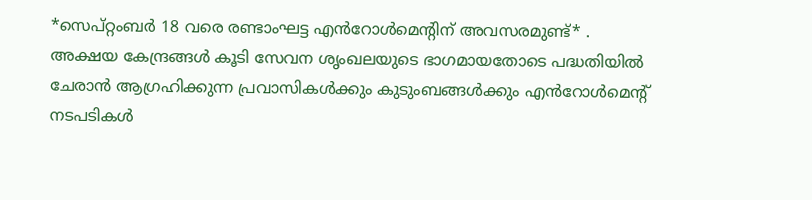*സെപ്റ്റംബർ 18 വരെ രണ്ടാംഘട്ട എൻറോൾമെന്റിന് അവസരമുണ്ട്* .
അക്ഷയ കേന്ദ്രങ്ങൾ കൂടി സേവന ശൃംഖലയുടെ ഭാഗമായതോടെ പദ്ധതിയിൽ ചേരാൻ ആഗ്രഹിക്കുന്ന പ്രവാസികൾക്കും കുടുംബങ്ങൾക്കും എൻറോൾമെന്റ് നടപടികൾ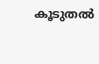കൂടുതൽ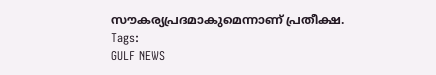സൗകര്യപ്രദമാകുമെന്നാണ് പ്രതീക്ഷ.
Tags:
GULF NEWS